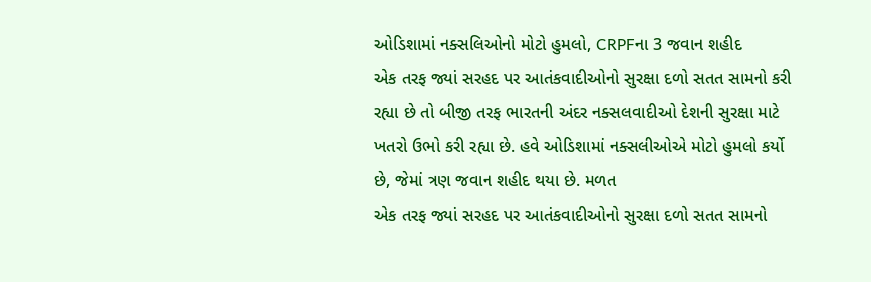ઓડિશામાં નક્સલિઓનો મોટો હુમલો, CRPFના 3 જવાન શહીદ
એક તરફ જ્યાં સરહદ પર આતંકવાદીઓનો સુરક્ષા દળો સતત સામનો કરી રહ્યા છે તો બીજી તરફ ભારતની અંદર નક્સલવાદીઓ દેશની સુરક્ષા માટે ખતરો ઉભો કરી રહ્યા છે. હવે ઓડિશામાં નક્સલીઓએ મોટો હુમલો કર્યો છે, જેમાં ત્રણ જવાન શહીદ થયા છે. મળત
એક તરફ જ્યાં સરહદ પર આતંકવાદીઓનો સુરક્ષા દળો સતત સામનો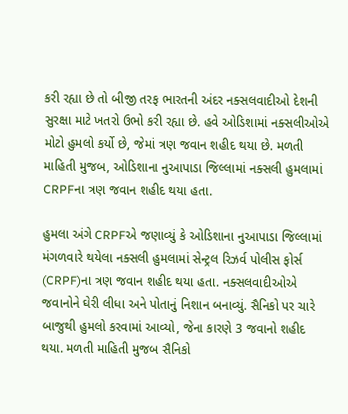કરી રહ્યા છે તો બીજી તરફ ભારતની અંદર નક્સલવાદીઓ દેશની સુરક્ષા માટે ખતરો ઉભો કરી રહ્યા છે. હવે ઓડિશામાં નક્સલીઓએ મોટો હુમલો કર્યો છે, જેમાં ત્રણ જવાન શહીદ થયા છે. મળતી માહિતી મુજબ, ઓડિશાના નુઆપાડા જિલ્લામાં નક્સલી હુમલામાં CRPFના ત્રણ જવાન શહીદ થયા હતા.

હુમલા અંગે CRPFએ જણાવ્યું કે ઓડિશાના નુઆપાડા જિલ્લામાં મંગળવારે થયેલા નક્સલી હુમલામાં સેન્ટ્રલ રિઝર્વ પોલીસ ફોર્સ (CRPF)ના ત્રણ જવાન શહીદ થયા હતા. નક્સલવાદીઓએ જવાનોને ઘેરી લીધા અને પોતાનું નિશાન બનાવ્યું. સૈનિકો પર ચારે બાજુથી હુમલો કરવામાં આવ્યો, જેના કારણે 3 જવાનો શહીદ થયા. મળતી માહિતી મુજબ સૈનિકો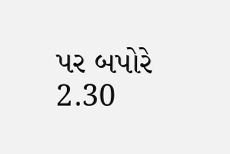પર બપોરે 2.30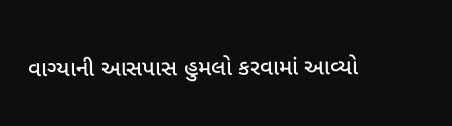વાગ્યાની આસપાસ હુમલો કરવામાં આવ્યો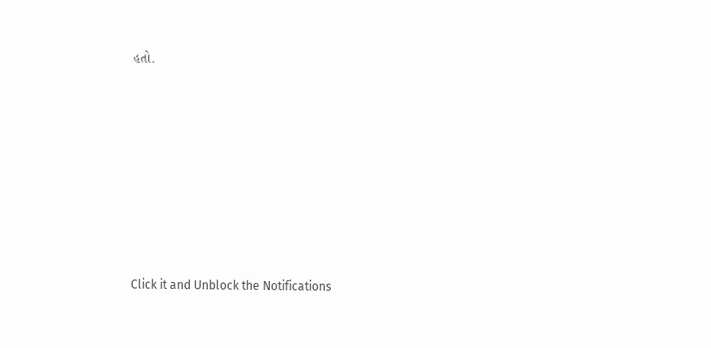હતો.












Click it and Unblock the Notifications